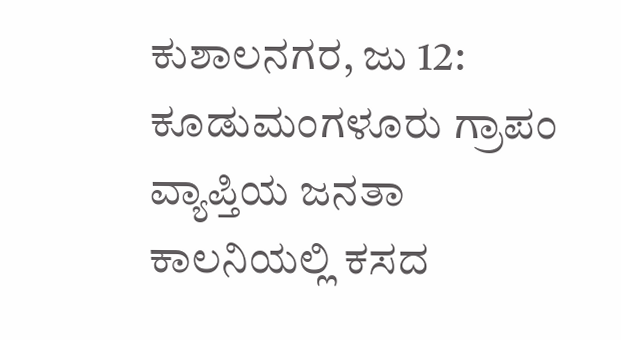ಕುಶಾಲನಗರ, ಜು 12: ಕೂಡುಮಂಗಳೂರು ಗ್ರಾಪಂ ವ್ಯಾಪ್ತಿಯ ಜನತಾ ಕಾಲನಿಯಲ್ಲಿ ಕಸದ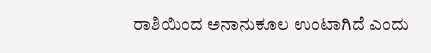ರಾಶಿಯಿಂದ ಅನಾನುಕೂಲ ಉಂಟಾಗಿದೆ ಎಂದು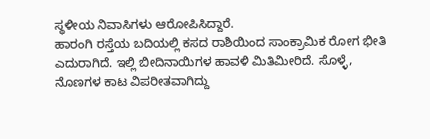ಸ್ಥಳೀಯ ನಿವಾಸಿಗಳು ಆರೋಪಿಸಿದ್ದಾರೆ.
ಹಾರಂಗಿ ರಸ್ತೆಯ ಬದಿಯಲ್ಲಿ ಕಸದ ರಾಶಿಯಿಂದ ಸಾಂಕ್ರಾಮಿಕ ರೋಗ ಭೀತಿ ಎದುರಾಗಿದೆ. ಇಲ್ಲಿ ಬೀದಿನಾಯಿಗಳ ಹಾವಳಿ ಮಿತಿಮೀರಿದೆ. ಸೊಳ್ಳೆ, ನೊಣಗಳ ಕಾಟ ವಿಪರೀತವಾಗಿದ್ದು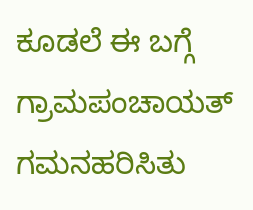ಕೂಡಲೆ ಈ ಬಗ್ಗೆ ಗ್ರಾಮಪಂಚಾಯತ್ ಗಮನಹರಿಸಿತು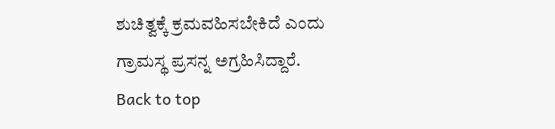ಶುಚಿತ್ವಕ್ಕೆ ಕ್ರಮವಹಿಸಬೇಕಿದೆ ಎಂದು ಗ್ರಾಮಸ್ಥ ಪ್ರಸನ್ನ ಅಗ್ರಹಿಸಿದ್ದಾರೆ.
Back to top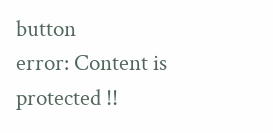button
error: Content is protected !!